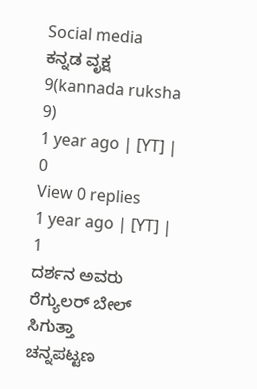Social media
ಕನ್ನಡ ವೃಕ್ಷ 9(kannada ruksha 9)
1 year ago | [YT] | 0
View 0 replies
1 year ago | [YT] | 1
ದರ್ಶನ ಅವರು ರೆಗ್ಯುಲರ್ ಬೇಲ್ ಸಿಗುತ್ತಾ
ಚನ್ನಪಟ್ಟಣ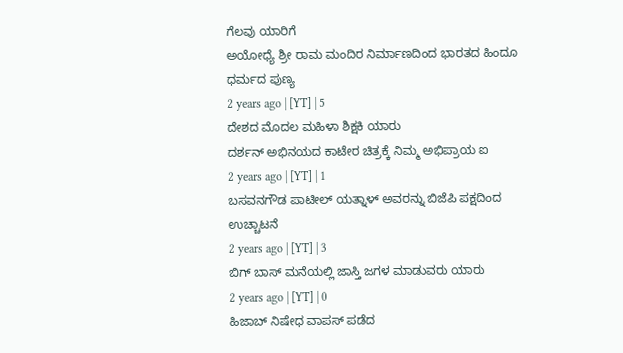ಗೆಲವು ಯಾರಿಗೆ
ಅಯೋಧ್ಯೆ ಶ್ರೀ ರಾಮ ಮಂದಿರ ನಿರ್ಮಾಣದಿಂದ ಭಾರತದ ಹಿಂದೂ ಧರ್ಮದ ಪುಣ್ಯ
2 years ago | [YT] | 5
ದೇಶದ ಮೊದಲ ಮಹಿಳಾ ಶಿಕ್ಷಕಿ ಯಾರು
ದರ್ಶನ್ ಅಭಿನಯದ ಕಾಟೇರ ಚಿತ್ರಕ್ಕೆ ನಿಮ್ಮ ಅಭಿಪ್ರಾಯ ಐ
2 years ago | [YT] | 1
ಬಸವನಗೌಡ ಪಾಟೀಲ್ ಯತ್ನಾಳ್ ಅವರನ್ನು ಬಿಜೆಪಿ ಪಕ್ಷದಿಂದ ಉಚ್ಚಾಟನೆ
2 years ago | [YT] | 3
ಬಿಗ್ ಬಾಸ್ ಮನೆಯಲ್ಲಿ ಜಾಸ್ತಿ ಜಗಳ ಮಾಡುವರು ಯಾರು
2 years ago | [YT] | 0
ಹಿಜಾಬ್ ನಿಷೇಧ ವಾಪಸ್ ಪಡೆದ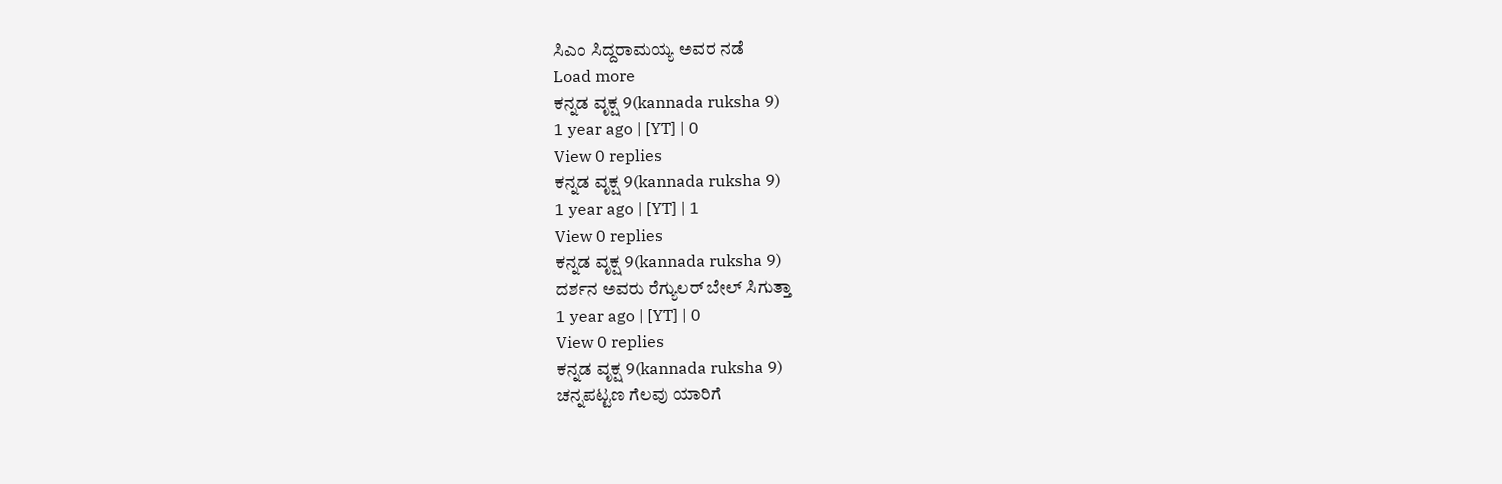ಸಿಎಂ ಸಿದ್ದರಾಮಯ್ಯ ಅವರ ನಡೆ
Load more
ಕನ್ನಡ ವೃಕ್ಷ 9(kannada ruksha 9)
1 year ago | [YT] | 0
View 0 replies
ಕನ್ನಡ ವೃಕ್ಷ 9(kannada ruksha 9)
1 year ago | [YT] | 1
View 0 replies
ಕನ್ನಡ ವೃಕ್ಷ 9(kannada ruksha 9)
ದರ್ಶನ ಅವರು ರೆಗ್ಯುಲರ್ ಬೇಲ್ ಸಿಗುತ್ತಾ
1 year ago | [YT] | 0
View 0 replies
ಕನ್ನಡ ವೃಕ್ಷ 9(kannada ruksha 9)
ಚನ್ನಪಟ್ಟಣ ಗೆಲವು ಯಾರಿಗೆ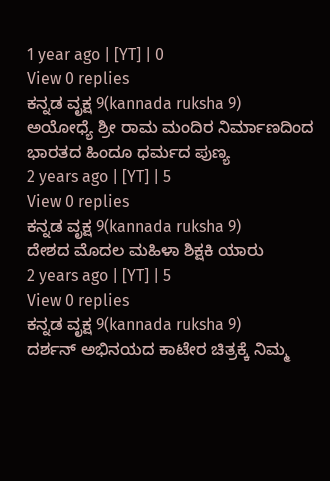1 year ago | [YT] | 0
View 0 replies
ಕನ್ನಡ ವೃಕ್ಷ 9(kannada ruksha 9)
ಅಯೋಧ್ಯೆ ಶ್ರೀ ರಾಮ ಮಂದಿರ ನಿರ್ಮಾಣದಿಂದ ಭಾರತದ ಹಿಂದೂ ಧರ್ಮದ ಪುಣ್ಯ
2 years ago | [YT] | 5
View 0 replies
ಕನ್ನಡ ವೃಕ್ಷ 9(kannada ruksha 9)
ದೇಶದ ಮೊದಲ ಮಹಿಳಾ ಶಿಕ್ಷಕಿ ಯಾರು
2 years ago | [YT] | 5
View 0 replies
ಕನ್ನಡ ವೃಕ್ಷ 9(kannada ruksha 9)
ದರ್ಶನ್ ಅಭಿನಯದ ಕಾಟೇರ ಚಿತ್ರಕ್ಕೆ ನಿಮ್ಮ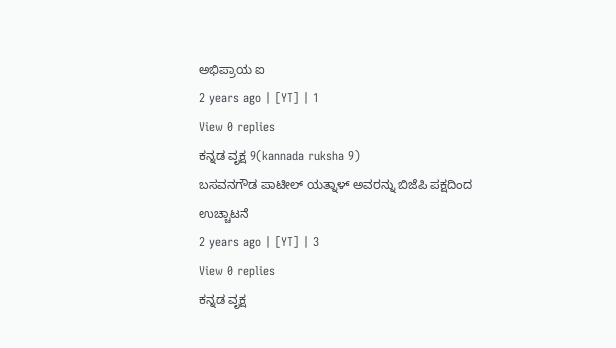ಅಭಿಪ್ರಾಯ ಐ
2 years ago | [YT] | 1
View 0 replies
ಕನ್ನಡ ವೃಕ್ಷ 9(kannada ruksha 9)
ಬಸವನಗೌಡ ಪಾಟೀಲ್ ಯತ್ನಾಳ್ ಅವರನ್ನು ಬಿಜೆಪಿ ಪಕ್ಷದಿಂದ ಉಚ್ಚಾಟನೆ
2 years ago | [YT] | 3
View 0 replies
ಕನ್ನಡ ವೃಕ್ಷ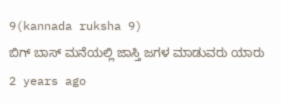9(kannada ruksha 9)
ಬಿಗ್ ಬಾಸ್ ಮನೆಯಲ್ಲಿ ಜಾಸ್ತಿ ಜಗಳ ಮಾಡುವರು ಯಾರು
2 years ago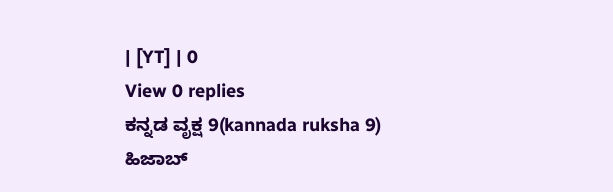| [YT] | 0
View 0 replies
ಕನ್ನಡ ವೃಕ್ಷ 9(kannada ruksha 9)
ಹಿಜಾಬ್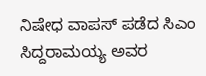ನಿಷೇಧ ವಾಪಸ್ ಪಡೆದ ಸಿಎಂ ಸಿದ್ದರಾಮಯ್ಯ ಅವರ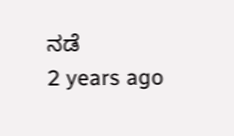ನಡೆ
2 years ago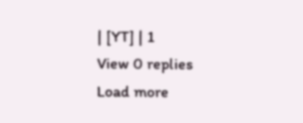| [YT] | 1
View 0 replies
Load more